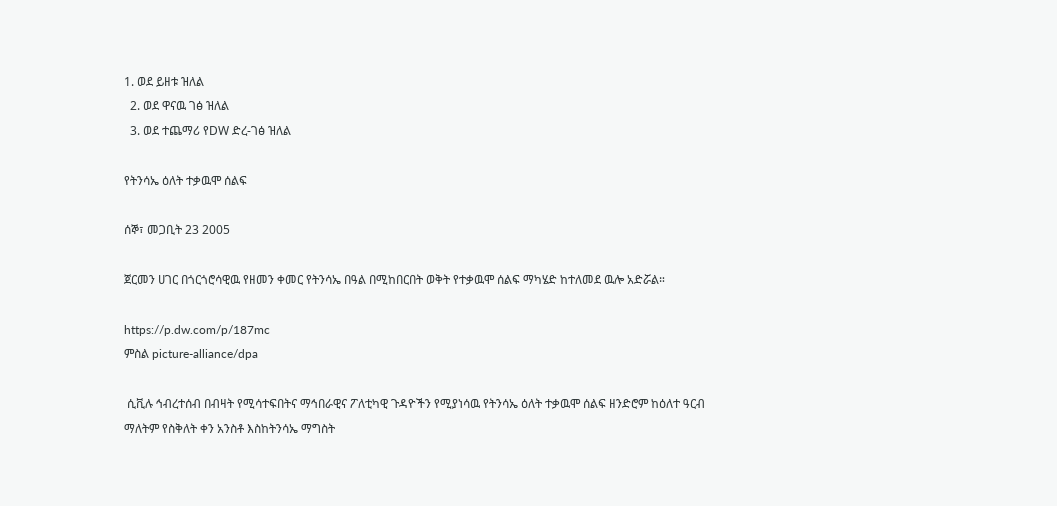1. ወደ ይዘቱ ዝለል
  2. ወደ ዋናዉ ገፅ ዝለል
  3. ወደ ተጨማሪ የDW ድረ-ገፅ ዝለል

የትንሳኤ ዕለት ተቃዉሞ ሰልፍ

ሰኞ፣ መጋቢት 23 2005

ጀርመን ሀገር በጎርጎሮሳዊዉ የዘመን ቀመር የትንሳኤ በዓል በሚከበርበት ወቅት የተቃዉሞ ሰልፍ ማካሄድ ከተለመደ ዉሎ አድሯል።

https://p.dw.com/p/187mc
ምስል picture-alliance/dpa

 ሲቪሉ ኅብረተሰብ በብዛት የሚሳተፍበትና ማኅበራዊና ፖለቲካዊ ጉዳዮችን የሚያነሳዉ የትንሳኤ ዕለት ተቃዉሞ ሰልፍ ዘንድሮም ከዕለተ ዓርብ ማለትም የስቅለት ቀን አንስቶ እስከትንሳኤ ማግስት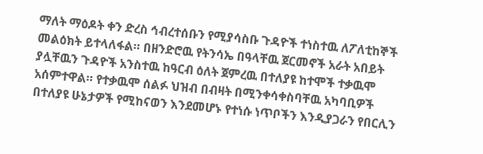ማለት ማዕዶት ቀን ድረስ ኅብረተሰቡን የሚያሳስቡ ጉዳዮች ተነስተዉ ለፖለቲከኞች መልዕክት ይተላለፋል። በዘንድሮዉ የትንሳኤ በዓላቸዉ ጀርመኖች አራት አበይት ያሏቸዉን ጉዳዮች አንስተዉ ከዓርብ ዕለት ጀምረዉ በተለያዩ ከተሞች ተቃዉሞ አሰምተዋል። የተቃዉሞ ሰልፉ ህዝብ በብዛት በሚንቀሳቀስባቸዉ አካባቢዎች በተለያዩ ሁኔታዎች የሚከናወን እንደመሆኑ የተነሱ ነጥቦችን እንዲያጋራን የበርሊን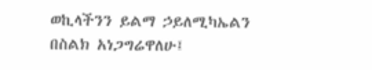ወኪላችንን ይልማ ኃይለሚካኤልን በስልክ አነጋግሬዋለሁ፤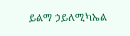ይልማ ኃይለሚካኤል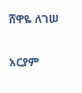ሸዋዬ ለገሠ

አርያም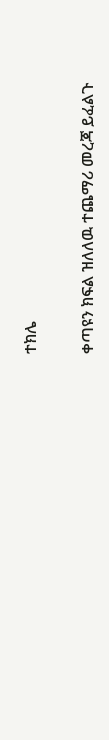ተክሌ

ቀጣዩን ክፍል ዝለለዉ ተጨማሪ መረጃ ይፈልጉ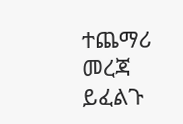ተጨማሪ መረጃ ይፈልጉ